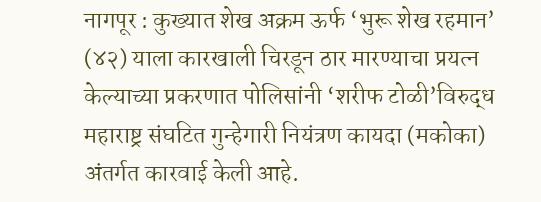नागपूर : कुख्यात शेख अक्रम ऊर्फ ‘भुरू शेख रहमान’ (४२) याला कारखाली चिरडून ठार मारण्याचा प्रयत्न केल्याच्या प्रकरणात पोलिसांनी ‘शरीफ टोळी’विरुद्ध महाराष्ट्र संघटित गुन्हेगारी नियंत्रण कायदा (मकोका) अंतर्गत कारवाई केली आहे.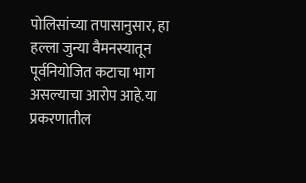पोलिसांच्या तपासानुसार, हा हल्ला जुन्या वैमनस्यातून पूर्वनियोजित कटाचा भाग असल्याचा आरोप आहे.या प्रकरणातील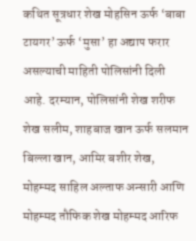कथित सूत्रधार शेख मोहसिन ऊर्फ ‘बाबा टायगर’ ऊर्फ ‘मुसा’ हा अद्याप फरार असल्याची माहिती पोलिसांनी दिली आहे. दरम्यान, पोलिसांनी शेख शरीफ शेख सलीम, शाहबाज खान ऊर्फ सलमान बिल्ला खान, आमिर बशीर शेख, मोहम्मद साहिल अल्ताफ अन्सारी आणि मोहम्मद तौफिक शेख मोहम्मद आरिफ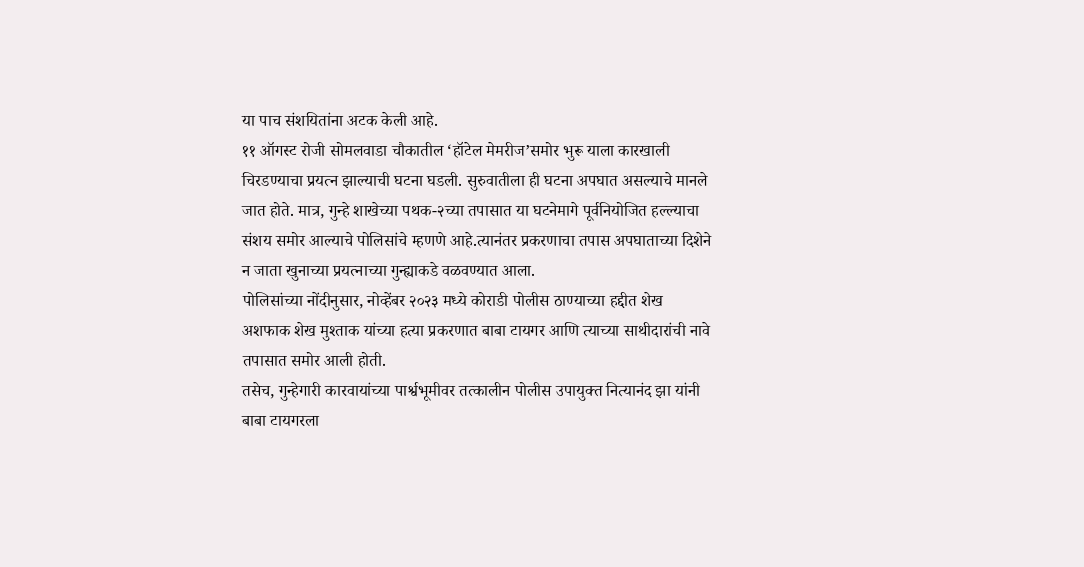या पाच संशयितांना अटक केली आहे.
११ ऑगस्ट रोजी सोमलवाडा चौकातील ‘हॉटेल मेमरीज’समोर भुरू याला कारखाली चिरडण्याचा प्रयत्न झाल्याची घटना घडली. सुरुवातीला ही घटना अपघात असल्याचे मानले जात होते. मात्र, गुन्हे शाखेच्या पथक-२च्या तपासात या घटनेमागे पूर्वनियोजित हल्ल्याचा संशय समोर आल्याचे पोलिसांचे म्हणणे आहे.त्यानंतर प्रकरणाचा तपास अपघाताच्या दिशेने न जाता खुनाच्या प्रयत्नाच्या गुन्ह्याकडे वळवण्यात आला.
पोलिसांच्या नोंदीनुसार, नोव्हेंबर २०२३ मध्ये कोराडी पोलीस ठाण्याच्या हद्दीत शेख अशफाक शेख मुश्ताक यांच्या हत्या प्रकरणात बाबा टायगर आणि त्याच्या साथीदारांची नावे तपासात समोर आली होती.
तसेच, गुन्हेगारी कारवायांच्या पार्श्वभूमीवर तत्कालीन पोलीस उपायुक्त नित्यानंद झा यांनी बाबा टायगरला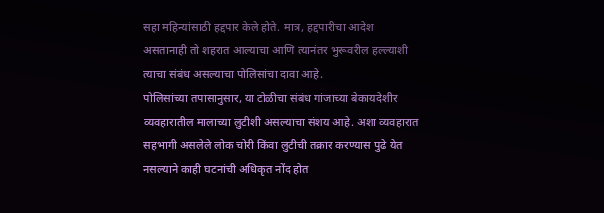सहा महिन्यांसाठी हद्दपार केले होते. मात्र, हद्दपारीचा आदेश असतानाही तो शहरात आल्याचा आणि त्यानंतर भुरूवरील हल्ल्याशी त्याचा संबंध असल्याचा पोलिसांचा दावा आहे.
पोलिसांच्या तपासानुसार, या टोळीचा संबंध गांजाच्या बेकायदेशीर व्यवहारातील मालाच्या लुटीशी असल्याचा संशय आहे. अशा व्यवहारात सहभागी असलेले लोक चोरी किंवा लुटीची तक्रार करण्यास पुढे येत नसल्याने काही घटनांची अधिकृत नोंद होत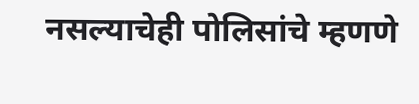नसल्याचेही पोलिसांचे म्हणणे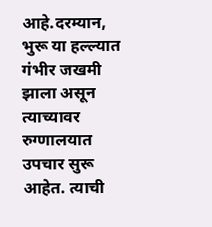आहे.दरम्यान, भुरू या हल्ल्यात गंभीर जखमी झाला असून त्याच्यावर रुग्णालयात उपचार सुरू आहेत. त्याची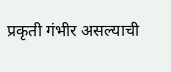प्रकृती गंभीर असल्याची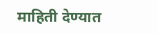माहिती देण्यात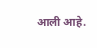आली आहे.